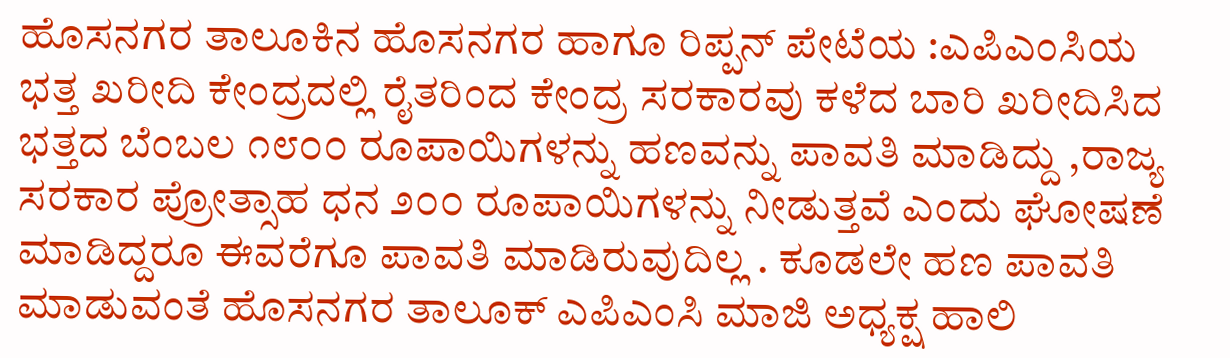ಹೊಸನಗರ ತಾಲೂಕಿನ ಹೊಸನಗರ ಹಾಗೂ ರಿಪ್ಪನ್ ಪೇಟೆಯ :ಎಪಿಎಂಸಿಯ ಭತ್ತ ಖರೀದಿ ಕೇಂದ್ರದಲ್ಲಿ ರೈತರಿಂದ ಕೇಂದ್ರ ಸರಕಾರವು ಕಳೆದ ಬಾರಿ ಖರೀದಿಸಿದ ಭತ್ತದ ಬೆಂಬಲ ೧೮೦೦ ರೂಪಾಯಿಗಳನ್ನು ಹಣವನ್ನು ಪಾವತಿ ಮಾಡಿದ್ದು ,ರಾಜ್ಯ ಸರಕಾರ ಪ್ರೋತ್ಸಾಹ ಧನ ೨೦೦ ರೂಪಾಯಿಗಳನ್ನು ನೀಡುತ್ತವೆ ಎಂದು ಘೋಷಣೆ ಮಾಡಿದ್ದರೂ ಈವರೆಗೂ ಪಾವತಿ ಮಾಡಿರುವುದಿಲ್ಲ . ಕೂಡಲೇ ಹಣ ಪಾವತಿ ಮಾಡುವಂತೆ ಹೊಸನಗರ ತಾಲೂಕ್ ಎಪಿಎಂಸಿ ಮಾಜಿ ಅಧ್ಯಕ್ಷ ಹಾಲಿ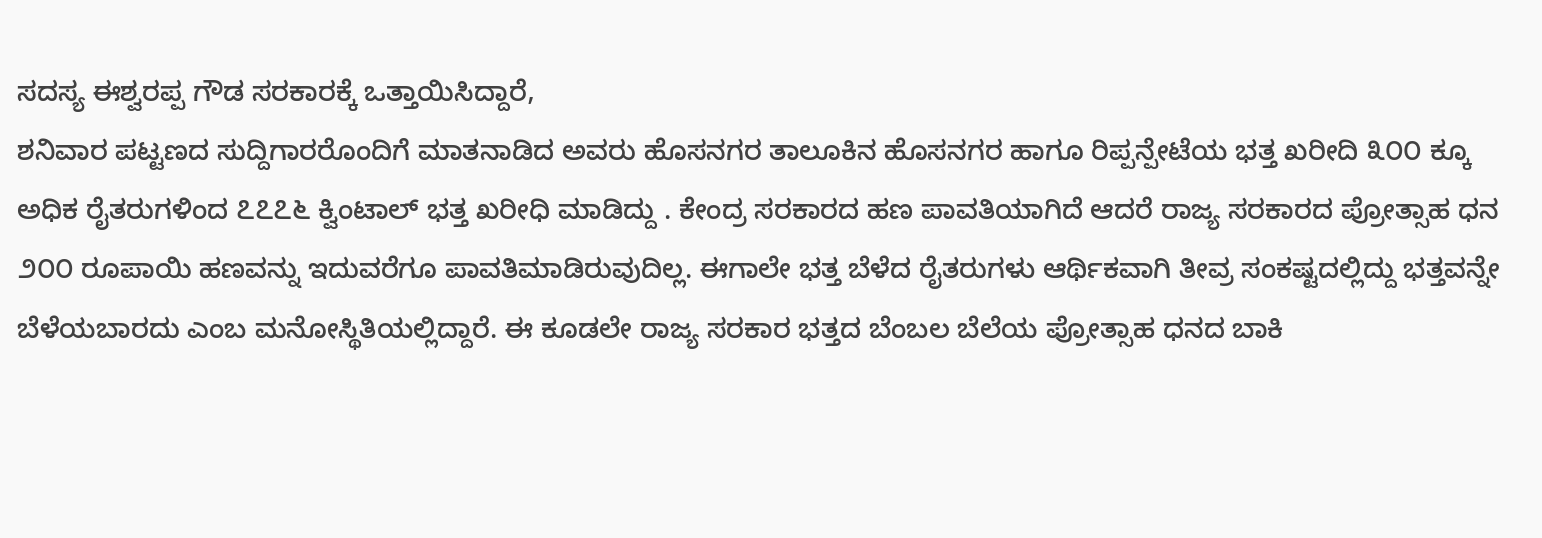ಸದಸ್ಯ ಈಶ್ವರಪ್ಪ ಗೌಡ ಸರಕಾರಕ್ಕೆ ಒತ್ತಾಯಿಸಿದ್ದಾರೆ,
ಶನಿವಾರ ಪಟ್ಟಣದ ಸುದ್ದಿಗಾರರೊಂದಿಗೆ ಮಾತನಾಡಿದ ಅವರು ಹೊಸನಗರ ತಾಲೂಕಿನ ಹೊಸನಗರ ಹಾಗೂ ರಿಪ್ಪನ್ಪೇಟೆಯ ಭತ್ತ ಖರೀದಿ ೩೦೦ ಕ್ಕೂ ಅಧಿಕ ರೈತರುಗಳಿಂದ ೭೭೭೬ ಕ್ವಿಂಟಾಲ್ ಭತ್ತ ಖರೀಧಿ ಮಾಡಿದ್ದು . ಕೇಂದ್ರ ಸರಕಾರದ ಹಣ ಪಾವತಿಯಾಗಿದೆ ಆದರೆ ರಾಜ್ಯ ಸರಕಾರದ ಪ್ರೋತ್ಸಾಹ ಧನ ೨೦೦ ರೂಪಾಯಿ ಹಣವನ್ನು ಇದುವರೆಗೂ ಪಾವತಿಮಾಡಿರುವುದಿಲ್ಲ. ಈಗಾಲೇ ಭತ್ತ ಬೆಳೆದ ರೈತರುಗಳು ಆರ್ಥಿಕವಾಗಿ ತೀವ್ರ ಸಂಕಷ್ಟದಲ್ಲಿದ್ದು ಭತ್ತವನ್ನೇ ಬೆಳೆಯಬಾರದು ಎಂಬ ಮನೋಸ್ಥಿತಿಯಲ್ಲಿದ್ದಾರೆ. ಈ ಕೂಡಲೇ ರಾಜ್ಯ ಸರಕಾರ ಭತ್ತದ ಬೆಂಬಲ ಬೆಲೆಯ ಪ್ರೋತ್ಸಾಹ ಧನದ ಬಾಕಿ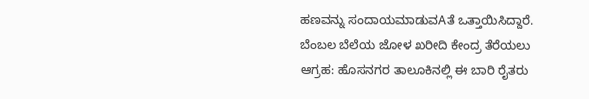ಹಣವನ್ನು ಸಂದಾಯಮಾಡುವAತೆ ಒತ್ತಾಯಿಸಿದ್ದಾರೆ.
ಬೆಂಬಲ ಬೆಲೆಯ ಜೋಳ ಖರೀದಿ ಕೇಂದ್ರ ತೆರೆಯಲು ಆಗ್ರಹ: ಹೊಸನಗರ ತಾಲೂಕಿನಲ್ಲಿ ಈ ಬಾರಿ ರೈತರು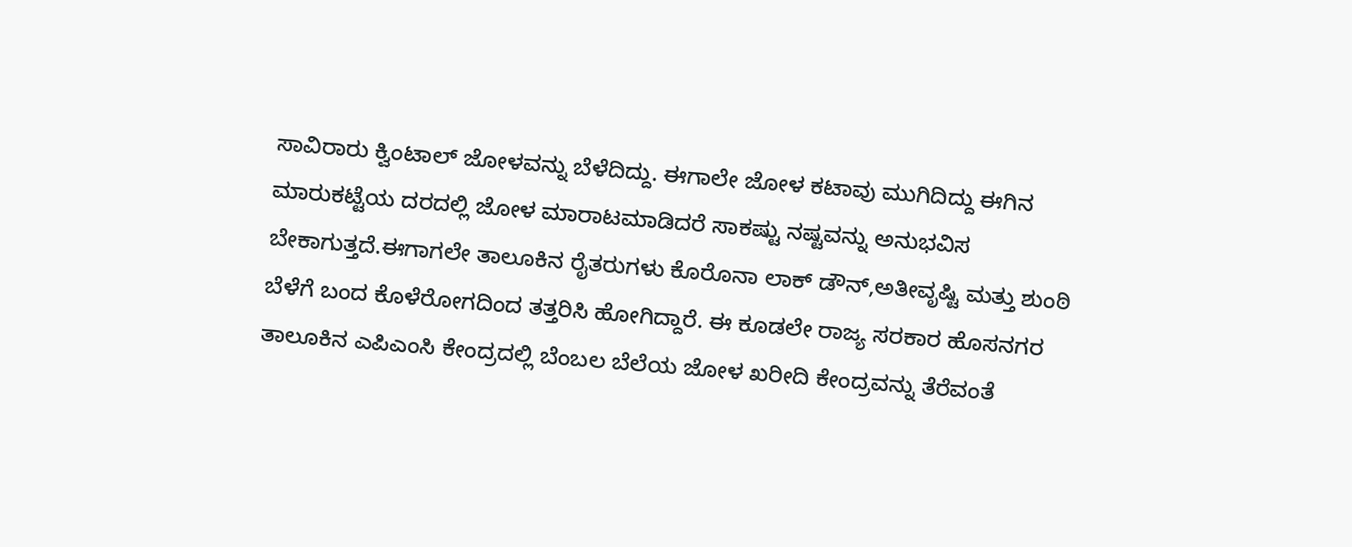ಸಾವಿರಾರು ಕ್ವಿಂಟಾಲ್ ಜೋಳವನ್ನು ಬೆಳೆದಿದ್ದು. ಈಗಾಲೇ ಜೋಳ ಕಟಾವು ಮುಗಿದಿದ್ದು ಈಗಿನ ಮಾರುಕಟ್ಟೆಯ ದರದಲ್ಲಿ ಜೋಳ ಮಾರಾಟಮಾಡಿದರೆ ಸಾಕಷ್ಟು ನಷ್ಟವನ್ನು ಅನುಭವಿಸ ಬೇಕಾಗುತ್ತದೆ.ಈಗಾಗಲೇ ತಾಲೂಕಿನ ರೈತರುಗಳು ಕೊರೊನಾ ಲಾಕ್ ಡೌನ್,ಅತೀವೃಷ್ಟಿ ಮತ್ತು ಶುಂಠಿ ಬೆಳೆಗೆ ಬಂದ ಕೊಳೆರೋಗದಿಂದ ತತ್ತರಿಸಿ ಹೋಗಿದ್ದಾರೆ. ಈ ಕೂಡಲೇ ರಾಜ್ಯ ಸರಕಾರ ಹೊಸನಗರ ತಾಲೂಕಿನ ಎಪಿಎಂಸಿ ಕೇಂದ್ರದಲ್ಲಿ ಬೆಂಬಲ ಬೆಲೆಯ ಜೋಳ ಖರೀದಿ ಕೇಂದ್ರವನ್ನು ತೆರೆವಂತೆ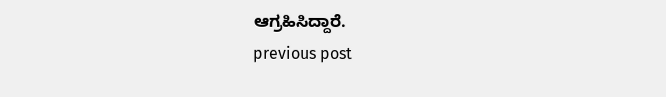ಆಗ್ರಹಿಸಿದ್ದಾರೆ.
previous post